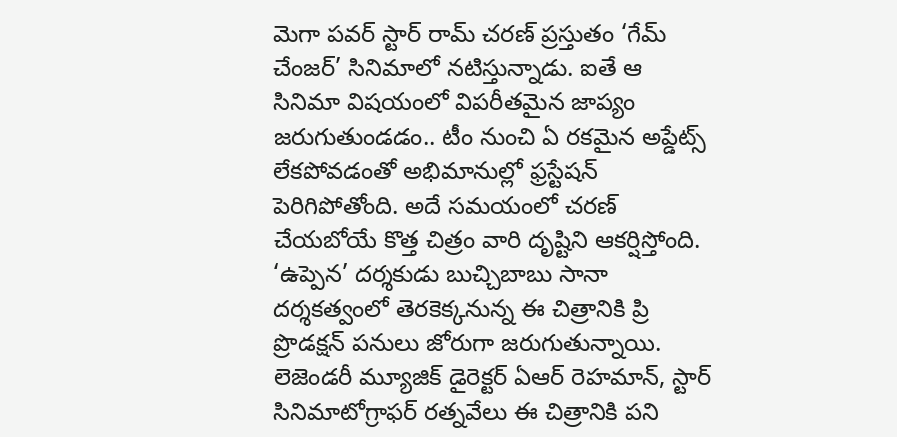మెగా పవర్ స్టార్ రామ్ చరణ్ ప్రస్తుతం ‘గేమ్ చేంజర్’ సినిమాలో నటిస్తున్నాడు. ఐతే ఆ సినిమా విషయంలో విపరీతమైన జాప్యం జరుగుతుండడం.. టీం నుంచి ఏ రకమైన అప్డేట్స్ లేకపోవడంతో అభిమానుల్లో ఫ్రస్టేషన్ పెరిగిపోతోంది. అదే సమయంలో చరణ్ చేయబోయే కొత్త చిత్రం వారి దృష్టిని ఆకర్షిస్తోంది. ‘ఉప్పెన’ దర్శకుడు బుచ్చిబాబు సానా దర్శకత్వంలో తెరకెక్కనున్న ఈ చిత్రానికి ప్రి ప్రొడక్షన్ పనులు జోరుగా జరుగుతున్నాయి.
లెజెండరీ మ్యూజిక్ డైరెక్టర్ ఏఆర్ రెహమాన్, స్టార్ సినిమాటోగ్రాఫర్ రత్నవేలు ఈ చిత్రానికి పని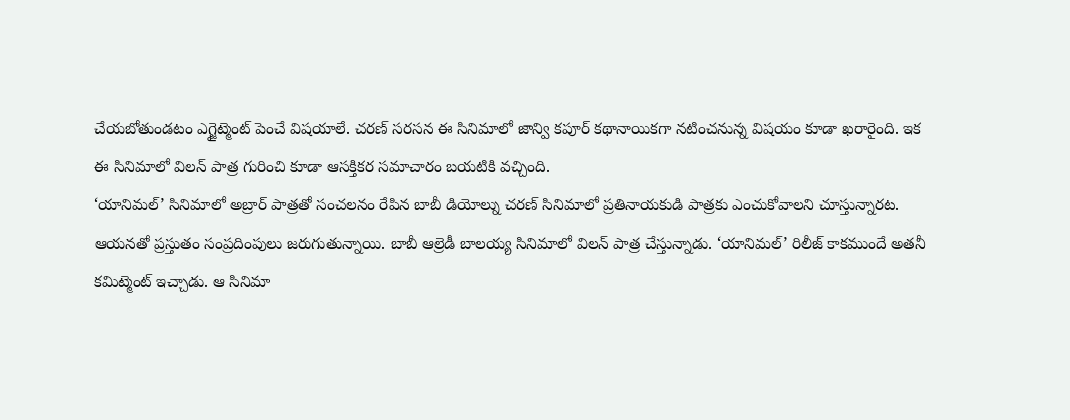చేయబోతుండటం ఎగ్జైట్మెంట్ పెంచే విషయాలే. చరణ్ సరసన ఈ సినిమాలో జాన్వి కపూర్ కథానాయికగా నటించనున్న విషయం కూడా ఖరారైంది. ఇక ఈ సినిమాలో విలన్ పాత్ర గురించి కూడా ఆసక్తికర సమాచారం బయటికి వచ్చింది.
‘యానిమల్’ సినిమాలో అబ్రార్ పాత్రతో సంచలనం రేపిన బాబీ డియోల్ను చరణ్ సినిమాలో ప్రతినాయకుడి పాత్రకు ఎంచుకోవాలని చూస్తున్నారట. ఆయనతో ప్రస్తుతం సంప్రదింపులు జరుగుతున్నాయి. బాబీ ఆల్రెడీ బాలయ్య సినిమాలో విలన్ పాత్ర చేస్తున్నాడు. ‘యానిమల్’ రిలీజ్ కాకముందే అతనీ కమిట్మెంట్ ఇచ్చాడు. ఆ సినిమా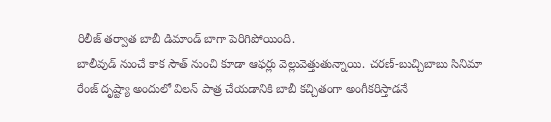రిలీజ్ తర్వాత బాబీ డిమాండ్ బాగా పెరిగిపోయింది.
బాలీవుడ్ నుంచే కాక సౌత్ నుంచి కూడా ఆఫర్లు వెల్లువెత్తుతున్నాయి. చరణ్-బుచ్చిబాబు సినిమా రేంజ్ దృష్ట్యా అందులో విలన్ పాత్ర చేయడానికి బాబీ కచ్చితంగా అంగీకరిస్తాడనే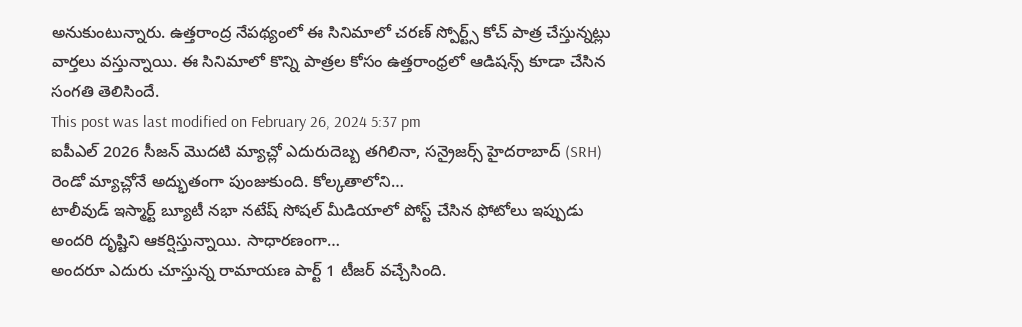అనుకుంటున్నారు. ఉత్తరాంద్ర నేపథ్యంలో ఈ సినిమాలో చరణ్ స్పోర్ట్స్ కోచ్ పాత్ర చేస్తున్నట్లు వార్తలు వస్తున్నాయి. ఈ సినిమాలో కొన్ని పాత్రల కోసం ఉత్తరాంధ్రలో ఆడిషన్స్ కూడా చేసిన సంగతి తెలిసిందే.
This post was last modified on February 26, 2024 5:37 pm
ఐపీఎల్ 2026 సీజన్ మొదటి మ్యాచ్లో ఎదురుదెబ్బ తగిలినా, సన్రైజర్స్ హైదరాబాద్ (SRH) రెండో మ్యాచ్లోనే అద్భుతంగా పుంజుకుంది. కోల్కతాలోని…
టాలీవుడ్ ఇస్మార్ట్ బ్యూటీ నభా నటేష్ సోషల్ మీడియాలో పోస్ట్ చేసిన ఫోటోలు ఇప్పుడు అందరి దృష్టిని ఆకర్షిస్తున్నాయి. సాధారణంగా…
అందరూ ఎదురు చూస్తున్న రామాయణ పార్ట్ 1 టీజర్ వచ్చేసింది.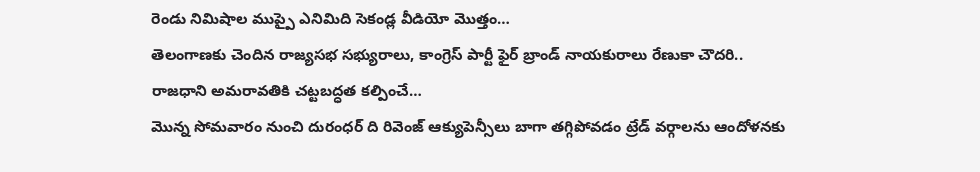రెండు నిమిషాల ముప్పై ఎనిమిది సెకండ్ల వీడియో మొత్తం…
తెలంగాణకు చెందిన రాజ్యసభ సభ్యురాలు, కాంగ్రెస్ పార్టీ ఫైర్ బ్రాండ్ నాయకురాలు రేణుకా చౌదరి.. రాజధాని అమరావతికి చట్టబద్ధత కల్పించే…
మొన్న సోమవారం నుంచి దురంధర్ ది రివెంజ్ ఆక్యుపెన్సీలు బాగా తగ్గిపోవడం ట్రేడ్ వర్గాలను ఆందోళనకు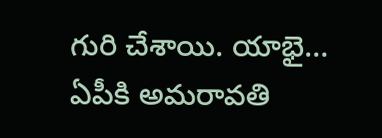గురి చేశాయి. యాభై…
ఏపీకి అమరావతి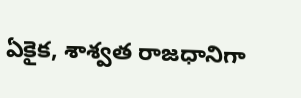ఏకైక, శాశ్వత రాజధానిగా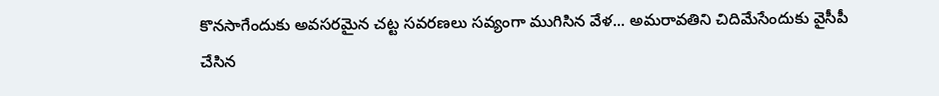కొనసాగేందుకు అవసరమైన చట్ట సవరణలు సవ్యంగా ముగిసిన వేళ... అమరావతిని చిదిమేసేందుకు వైసీపీ చేసిన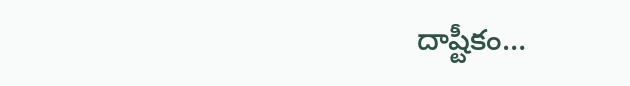దాష్టీకం…